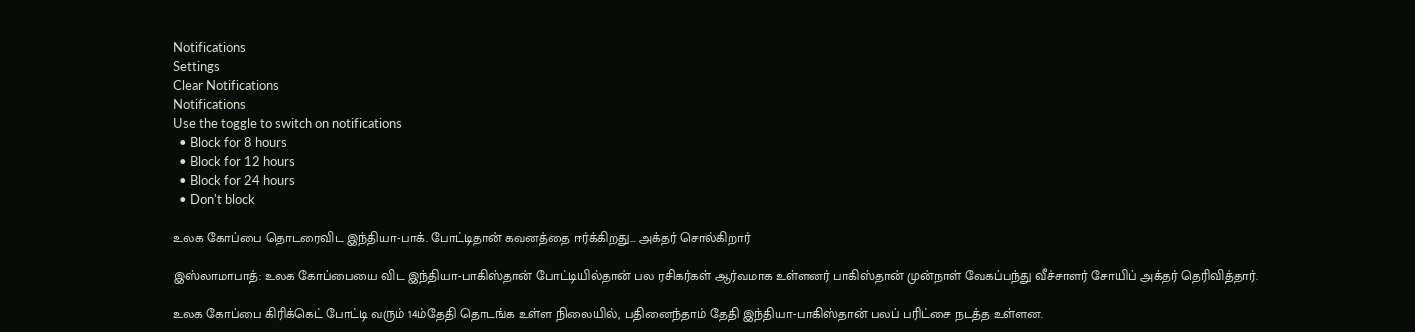Notifications
Settings
Clear Notifications
Notifications
Use the toggle to switch on notifications
  • Block for 8 hours
  • Block for 12 hours
  • Block for 24 hours
  • Don't block

உலக கோப்பை தொடரைவிட இந்தியா-பாக். போட்டிதான் கவனத்தை ஈர்க்கிறது... அக்தர் சொல்கிறார்

இஸ்லாமாபாத்: உலக கோப்பையை விட இந்தியா-பாகிஸ்தான் போட்டியில்தான் பல ரசிகர்கள் ஆர்வமாக உள்ளனர் பாகிஸ்தான் முன்நாள் வேகப்பந்து வீச்சாளர் சோயிப் அக்தர் தெரிவித்தார்.

உலக கோப்பை கிரிக்கெட் போட்டி வரும் 14ம்தேதி தொடங்க உள்ள நிலையில், பதினைந்தாம் தேதி இந்தியா-பாகிஸ்தான் பலப் பரிட்சை நடத்த உள்ளன.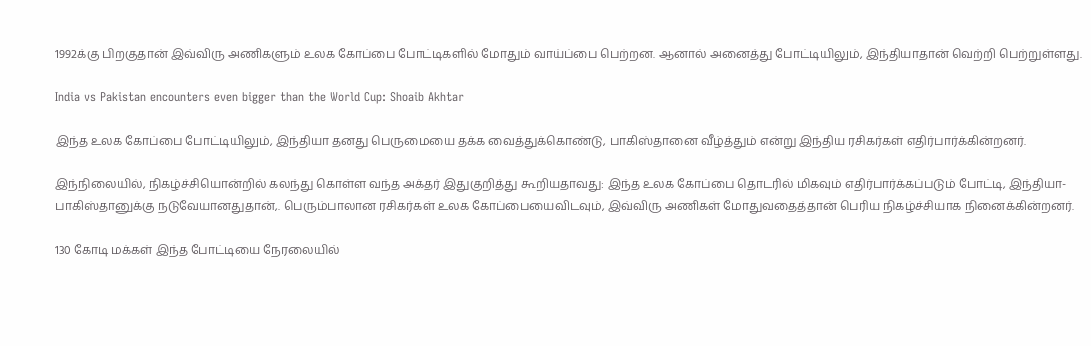1992க்கு பிறகுதான் இவ்விரு அணிகளும் உலக கோப்பை போட்டிகளில் மோதும் வாய்ப்பை பெற்றன. ஆனால் அனைத்து போட்டியிலும், இந்தியாதான் வெற்றி பெற்றுள்ளது.

India vs Pakistan encounters even bigger than the World Cup: Shoaib Akhtar

இந்த உலக கோப்பை போட்டியிலும், இந்தியா தனது பெருமையை தக்க வைத்துக்கொண்டு, பாகிஸ்தானை வீழ்த்தும் என்று இந்திய ரசிகர்கள் எதிர்பார்க்கின்றனர்.

இந்நிலையில், நிகழ்ச்சியொன்றில் கலந்து கொள்ள வந்த அக்தர் இதுகுறித்து கூறியதாவது: இந்த உலக கோப்பை தொடரில் மிகவும் எதிர்பார்க்கப்படும் போட்டி, இந்தியா-பாகிஸ்தானுக்கு நடுவேயானதுதான்,. பெரும்பாலான ரசிகர்கள் உலக கோப்பையைவிடவும், இவ்விரு அணிகள் மோதுவதைத்தான் பெரிய நிகழ்ச்சியாக நினைக்கின்றனர்.

130 கோடி மக்கள் இந்த போட்டியை நேரலையில்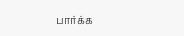பார்க்க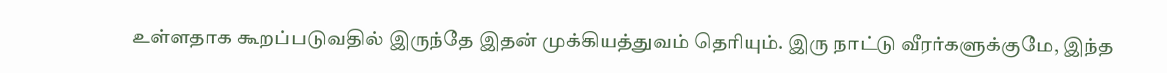உள்ளதாக கூறப்படுவதில் இருந்தே இதன் முக்கியத்துவம் தெரியும். இரு நாட்டு வீரர்களுக்குமே, இந்த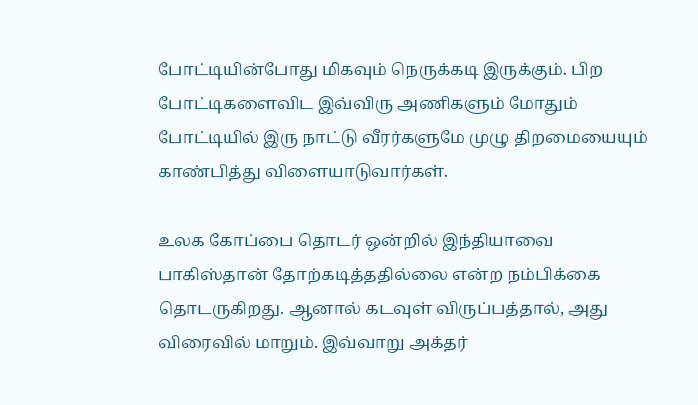போட்டியின்போது மிகவும் நெருக்கடி இருக்கும். பிற போட்டிகளைவிட இவ்விரு அணிகளும் மோதும் போட்டியில் இரு நாட்டு வீரர்களுமே முழு திறமையையும் காண்பித்து விளையாடுவார்கள்.

உலக கோப்பை தொடர் ஒன்றில் இந்தியாவை பாகிஸ்தான் தோற்கடித்ததில்லை என்ற நம்பிக்கை தொடருகிறது. ஆனால் கடவுள் விருப்பத்தால், அது விரைவில் மாறும். இவ்வாறு அக்தர்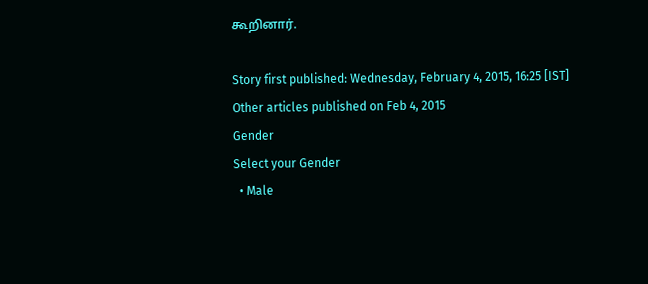கூறினார்.

Story first published: Wednesday, February 4, 2015, 16:25 [IST]
Other articles published on Feb 4, 2015
Gender
Select your Gender
  • Male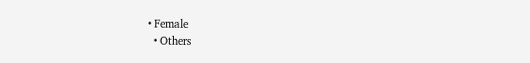• Female
  • Others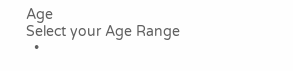Age
Select your Age Range
  •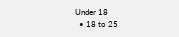Under 18
  • 18 to 25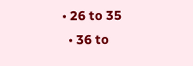• 26 to 35
  • 36 to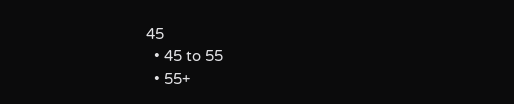45
  • 45 to 55
  • 55+